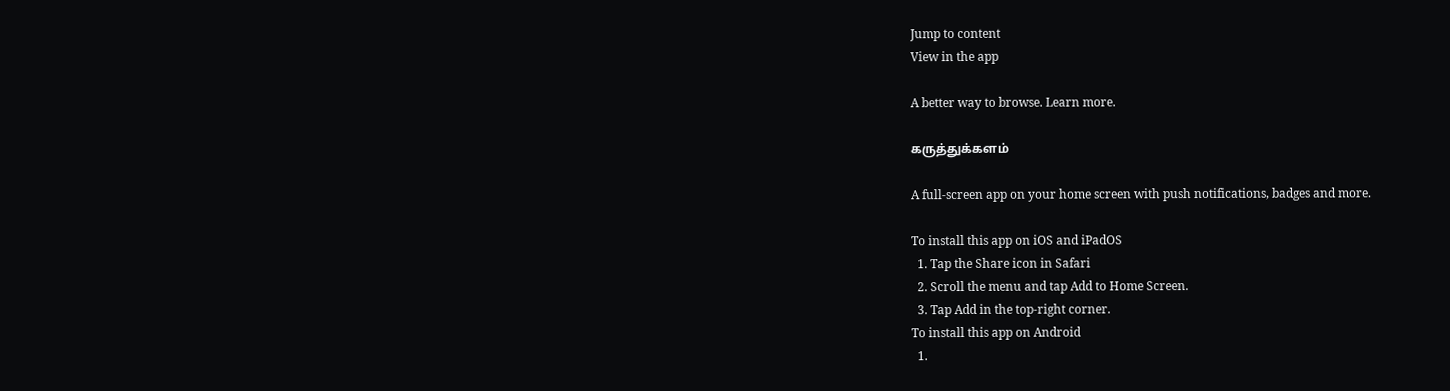Jump to content
View in the app

A better way to browse. Learn more.

கருத்துக்களம்

A full-screen app on your home screen with push notifications, badges and more.

To install this app on iOS and iPadOS
  1. Tap the Share icon in Safari
  2. Scroll the menu and tap Add to Home Screen.
  3. Tap Add in the top-right corner.
To install this app on Android
  1.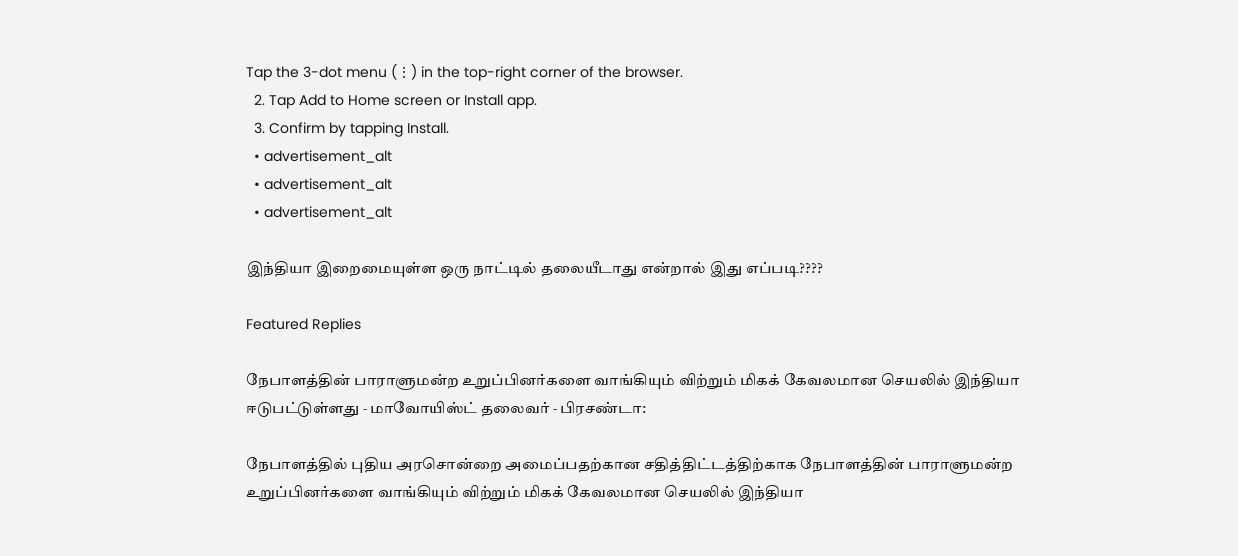Tap the 3-dot menu (⋮) in the top-right corner of the browser.
  2. Tap Add to Home screen or Install app.
  3. Confirm by tapping Install.
  • advertisement_alt
  • advertisement_alt
  • advertisement_alt

இந்தியா இறைமையுள்ள ஒரு நாட்டில் தலையீடாது என்றால் இது எப்படி????

Featured Replies

நேபாளத்தின் பாராளுமன்ற உறுப்பினர்களை வாங்கியும் விற்றும் மிகக் கேவலமான செயலில் இந்தியா ஈடுபட்டுள்ளது ‐ மாவோயிஸ்ட் தலைவர் ‐ பிரசண்டா:

நேபாளத்தில் புதிய அரசொன்றை அமைப்பதற்கான சதித்திட்டத்திற்காக நேபாளத்தின் பாராளுமன்ற உறுப்பினர்களை வாங்கியும் விற்றும் மிகக் கேவலமான செயலில் இந்தியா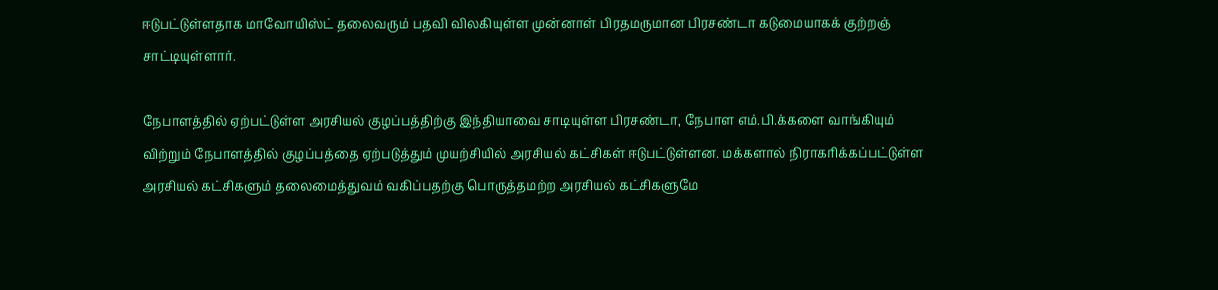ஈடுபட்டுள்ளதாக மாவோயிஸ்ட் தலைவரும் பதவி விலகியுள்ள முன்னாள் பிரதமருமான பிரசண்டா கடுமையாகக் குற்றஞ் சாட்டியுள்ளார்.

நேபாளத்தில் ஏற்பட்டுள்ள அரசியல் குழப்பத்திற்கு இந்தியாவை சாடியுள்ள பிரசண்டா, நேபாள எம்.பி.க்களை வாங்கியும் விற்றும் நேபாளத்தில் குழப்பத்தை ஏற்படுத்தும் முயற்சியில் அரசியல் கட்சிகள் ஈடுபட்டுள்ளன. மக்களால் நிராகரிக்கப்பட்டுள்ள அரசியல் கட்சிகளும் தலைமைத்துவம் வகிப்பதற்கு பொருத்தமற்ற அரசியல் கட்சிகளுமே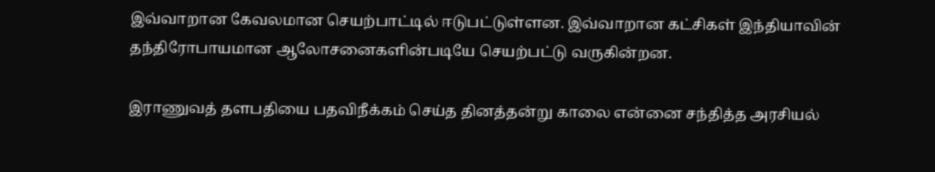இவ்வாறான கேவலமான செயற்பாட்டில் ஈடுபட்டுள்ளன. இவ்வாறான கட்சிகள் இந்தியாவின் தந்திரோபாயமான ஆலோசனைகளின்படியே செயற்பட்டு வருகின்றன.

இராணுவத் தளபதியை பதவிநீக்கம் செய்த தினத்தன்று காலை என்னை சந்தித்த அரசியல்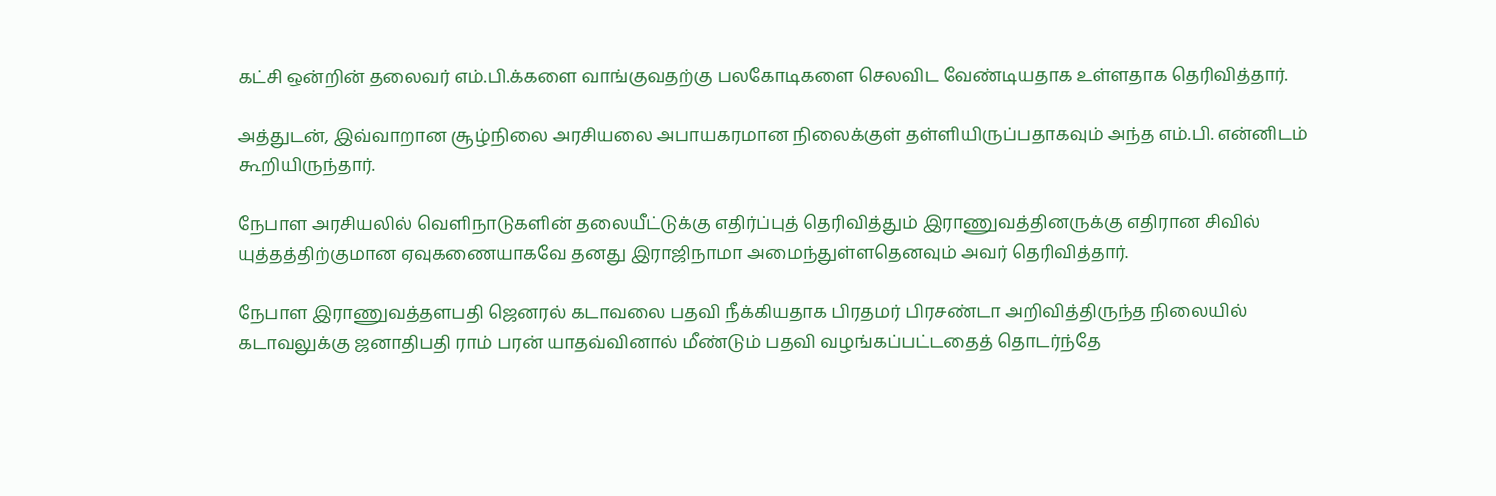கட்சி ஒன்றின் தலைவர் எம்.பி.க்களை வாங்குவதற்கு பலகோடிகளை செலவிட வேண்டியதாக உள்ளதாக தெரிவித்தார்.

அத்துடன், இவ்வாறான சூழ்நிலை அரசியலை அபாயகரமான நிலைக்குள் தள்ளியிருப்பதாகவும் அந்த எம்.பி. என்னிடம் கூறியிருந்தார்.

நேபாள அரசியலில் வெளிநாடுகளின் தலையீட்டுக்கு எதிர்ப்புத் தெரிவித்தும் இராணுவத்தினருக்கு எதிரான சிவில் யுத்தத்திற்குமான ஏவுகணையாகவே தனது இராஜிநாமா அமைந்துள்ளதெனவும் அவர் தெரிவித்தார்.

நேபாள இராணுவத்தளபதி ஜெனரல் கடாவலை பதவி நீக்கியதாக பிரதமர் பிரசண்டா அறிவித்திருந்த நிலையில் கடாவலுக்கு ஜனாதிபதி ராம் பரன் யாதவ்வினால் மீண்டும் பதவி வழங்கப்பட்டதைத் தொடர்ந்தே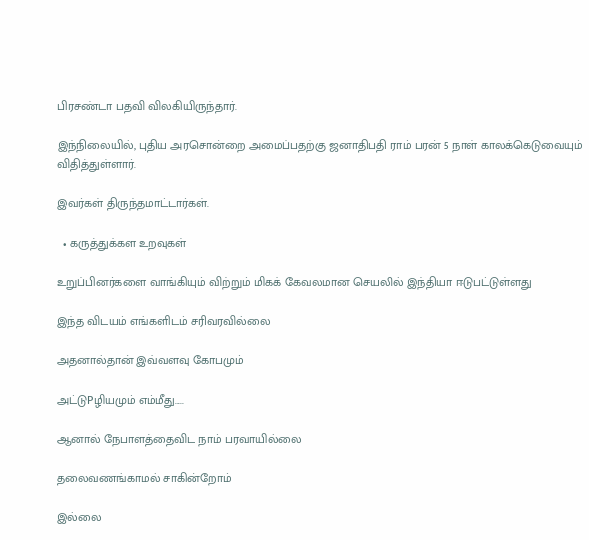பிரசண்டா பதவி விலகியிருந்தார்.

இந்நிலையில், புதிய அரசொன்றை அமைப்பதற்கு ஜனாதிபதி ராம் பரன் 5 நாள் காலக்கெடுவையும் விதித்துள்ளார்.

இவர்கள் திருந்தமாட்டார்கள்.

  • கருத்துக்கள உறவுகள்

உறுப்பினர்களை வாங்கியும் விற்றும் மிகக் கேவலமான செயலில் இந்தியா ஈடுபட்டுள்ளது

இந்த விடயம் எங்களிடம் சரிவரவில்லை

அதனால்தான் இவ்வளவு கோபமும்

அட்டுPழியமும் எம்மீது.....

ஆனால் நேபாளத்தைவிட நாம் பரவாயில்லை

தலைவணங்காமல் சாகின்றோம்

இல்லை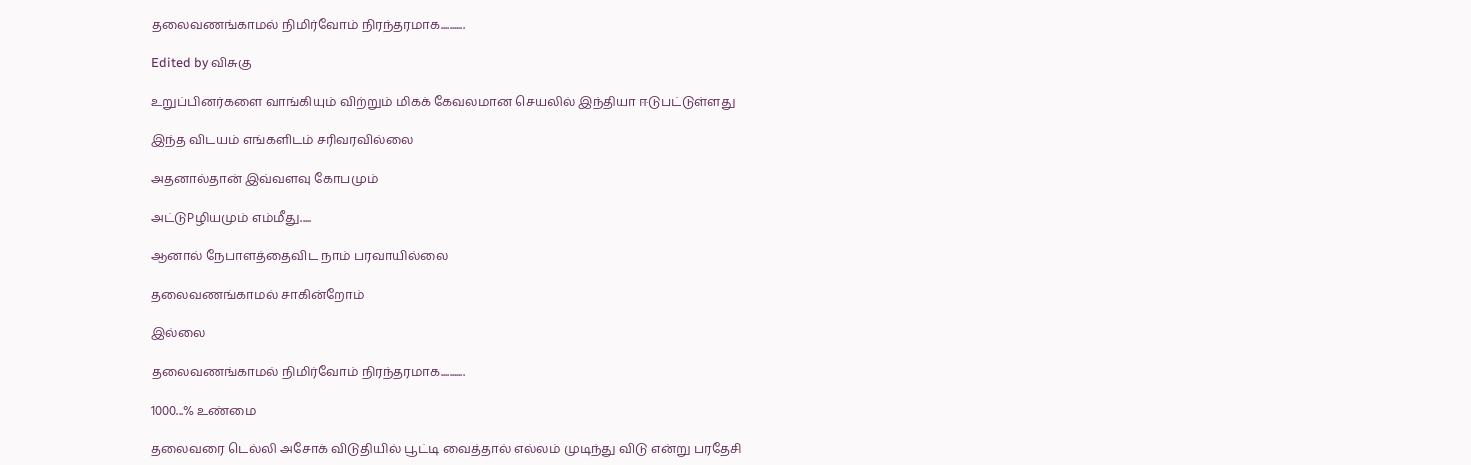தலைவணங்காமல் நிமிர்வோம் நிரந்தரமாக...........

Edited by விசுகு

உறுப்பினர்களை வாங்கியும் விற்றும் மிகக் கேவலமான செயலில் இந்தியா ஈடுபட்டுள்ளது

இந்த விடயம் எங்களிடம் சரிவரவில்லை

அதனால்தான் இவ்வளவு கோபமும்

அட்டுPழியமும் எம்மீது.....

ஆனால் நேபாளத்தைவிட நாம் பரவாயில்லை

தலைவணங்காமல் சாகின்றோம்

இல்லை

தலைவணங்காமல் நிமிர்வோம் நிரந்தரமாக...........

1000...% உண்மை

தலைவரை டெல்லி அசோக் விடுதியில் பூட்டி வைத்தால் எல்லம் முடிந்து விடு என்று பரதேசி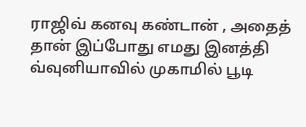ராஜிவ் கனவு கண்டான் , அதைத் தான் இப்போது எமது இனத்தி வ்வுனியாவில் முகாமில் பூடி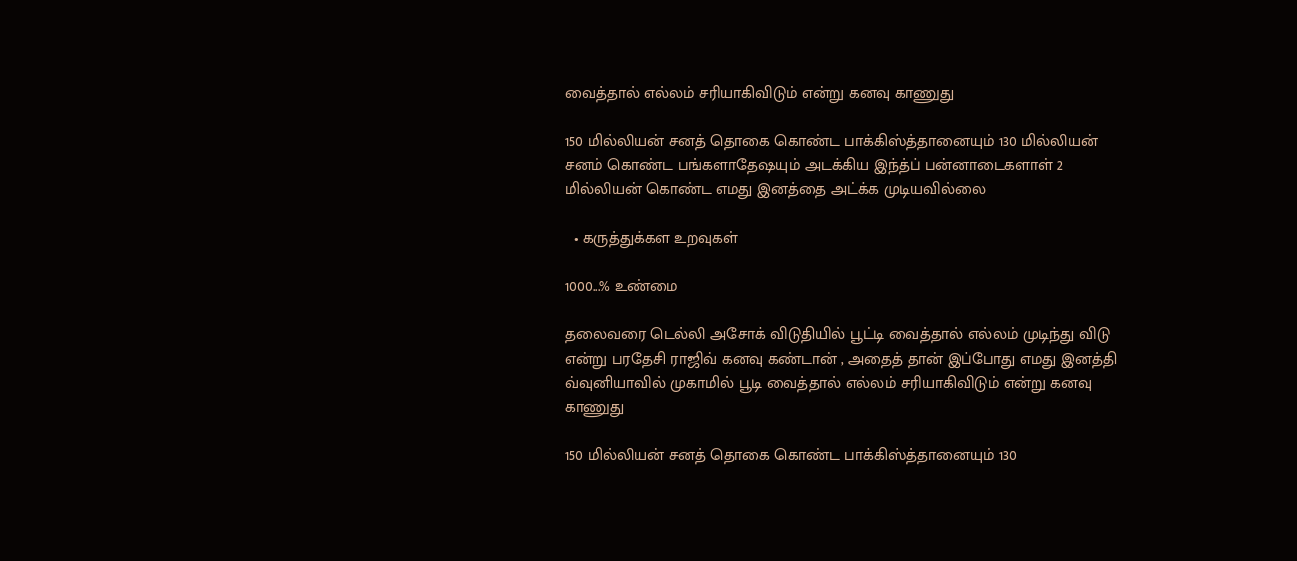வைத்தால் எல்லம் சரியாகிவிடும் என்று கனவு காணுது

150 மில்லியன் சனத் தொகை கொண்ட பாக்கிஸ்த்தானையும் 130 மில்லியன் சனம் கொண்ட பங்களாதேஷயும் அடக்கிய இந்த்ப் பன்னாடைகளாள் 2 மில்லியன் கொண்ட எமது இனத்தை அட்க்க முடியவில்லை

  • கருத்துக்கள உறவுகள்

1000...% உண்மை

தலைவரை டெல்லி அசோக் விடுதியில் பூட்டி வைத்தால் எல்லம் முடிந்து விடு என்று பரதேசி ராஜிவ் கனவு கண்டான் , அதைத் தான் இப்போது எமது இனத்தி வ்வுனியாவில் முகாமில் பூடி வைத்தால் எல்லம் சரியாகிவிடும் என்று கனவு காணுது

150 மில்லியன் சனத் தொகை கொண்ட பாக்கிஸ்த்தானையும் 130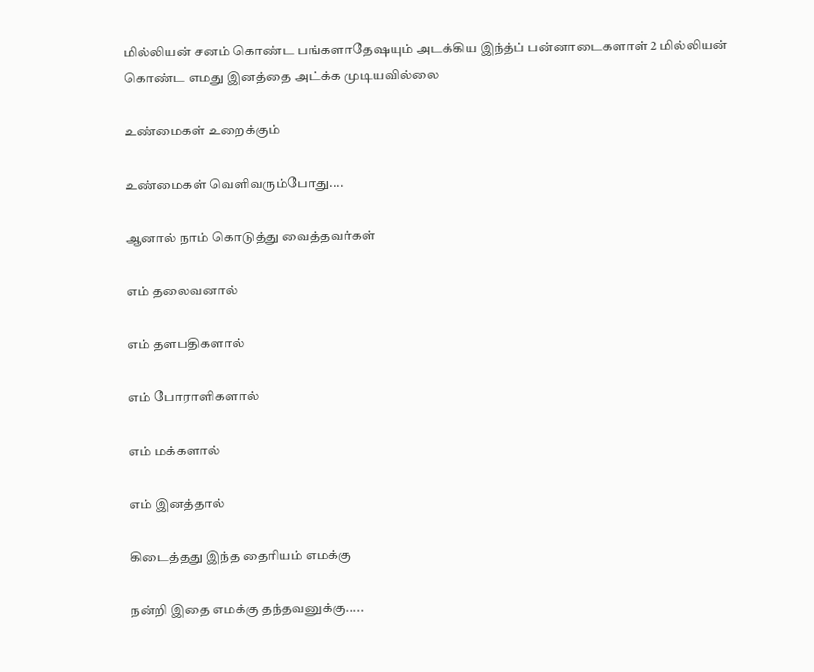மில்லியன் சனம் கொண்ட பங்களாதேஷயும் அடக்கிய இந்த்ப் பன்னாடைகளாள் 2 மில்லியன் கொண்ட எமது இனத்தை அட்க்க முடியவில்லை

உண்மைகள் உறைக்கும்

உண்மைகள் வெளிவரும்போது....

ஆனால் நாம் கொடுத்து வைத்தவர்கள்

எம் தலைவனால்

எம் தளபதிகளால்

எம் போராளிகளால்

எம் மக்களால்

எம் இனத்தால்

கிடைத்தது இந்த தைரியம் எமக்கு

நன்றி இதை எமக்கு தந்தவனுக்கு.....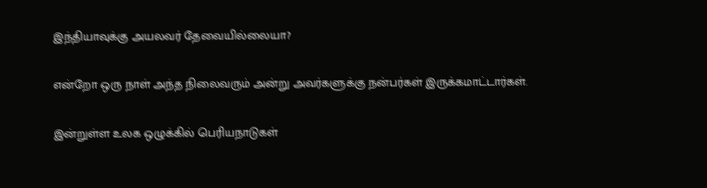இந்தியாவுக்கு அயலவர் தேவையில்லையா?

என்றோ ஒரு நாள் அந்த நிலைவரும் அன்று அவர்களுக்கு நன்பர்கள் இருக்கமாட்டார்கள்.

இன்றுள்ள உலக ஒழுக்கில் பெரியநாடுகள்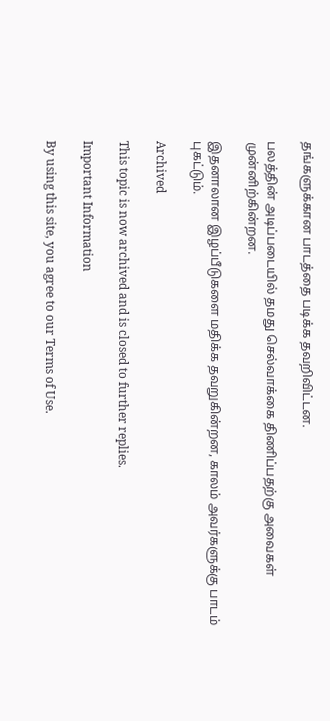தங்களுக்கான பாடத்தை படிக்க தவறிவிட்டன.

பலத்தின் அடிப்படையில் தமது செல்வாக்கை திணிப்பதற்கு அவைகள் முன்னிற்கின்றன.

இதனாலான இழப்பீடுகளை மதிக்க தவறுகின்றன, காலம் அவர்களுக்கு பாடம் புகட்டும்.

Archived

This topic is now archived and is closed to further replies.

Important Information

By using this site, you agree to our Terms of Use.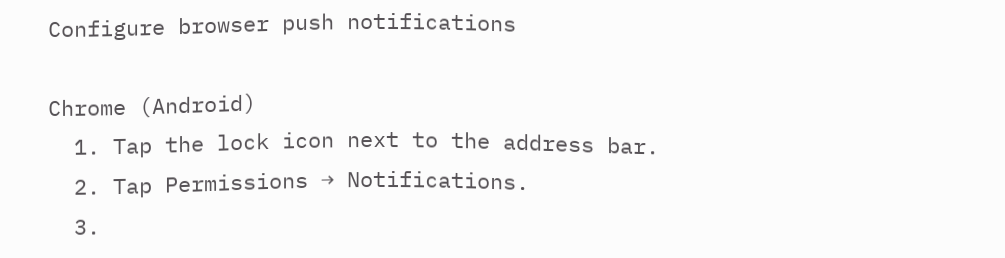Configure browser push notifications

Chrome (Android)
  1. Tap the lock icon next to the address bar.
  2. Tap Permissions → Notifications.
  3.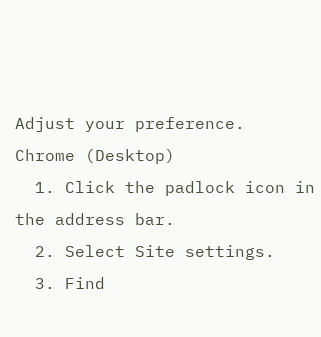Adjust your preference.
Chrome (Desktop)
  1. Click the padlock icon in the address bar.
  2. Select Site settings.
  3. Find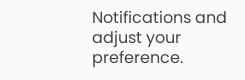Notifications and adjust your preference.